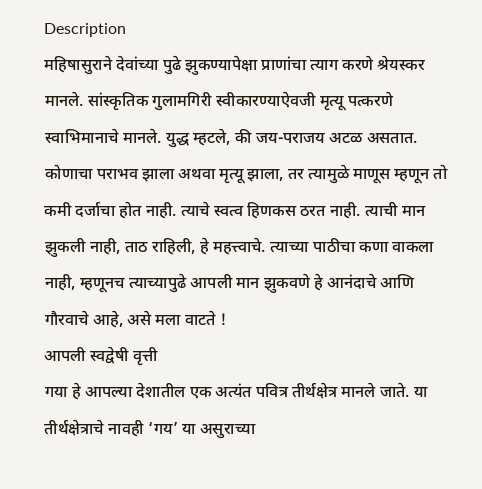Description
महिषासुराने देवांच्या पुढे झुकण्यापेक्षा प्राणांचा त्याग करणे श्रेयस्कर मानले. सांस्कृतिक गुलामगिरी स्वीकारण्याऐवजी मृत्यू पत्करणे स्वाभिमानाचे मानले. युद्ध म्हटले, की जय-पराजय अटळ असतात. कोणाचा पराभव झाला अथवा मृत्यू झाला, तर त्यामुळे माणूस म्हणून तो कमी दर्जाचा होत नाही. त्याचे स्वत्व हिणकस ठरत नाही. त्याची मान झुकली नाही, ताठ राहिली, हे महत्त्वाचे. त्याच्या पाठीचा कणा वाकला नाही, म्हणूनच त्याच्यापुढे आपली मान झुकवणे हे आनंदाचे आणि गौरवाचे आहे, असे मला वाटते !
आपली स्वद्वेषी वृत्ती
गया हे आपल्या देशातील एक अत्यंत पवित्र तीर्थक्षेत्र मानले जाते. या तीर्थक्षेत्राचे नावही ‘गय’ या असुराच्या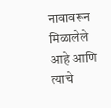नावावरून मिळालेले आहे आणि त्याचे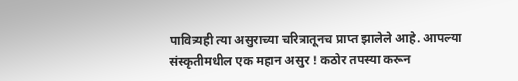पावित्र्यही त्या असुराच्या चरित्रातूनच प्राप्त झालेले आहे. आपल्या संस्कृतीमधील एक महान असुर ! कठोर तपस्या करून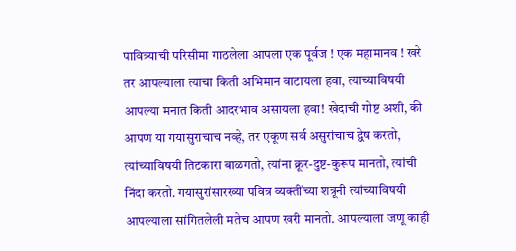पावित्र्याची परिसीमा गाठलेला आपला एक पूर्वज ! एक महामानव ! खरे तर आपल्याला त्याचा किती अभिमान वाटायला हवा, त्याच्याविषयी आपल्या मनात किती आदरभाव असायला हवा! खेदाची गोष्ट अशी, की आपण या गयासुराचाच नव्हे, तर एकूण सर्व असुरांचाच द्वेष करतो, त्यांच्याविषयी तिटकारा बाळगतो, त्यांना क्रूर-दुष्ट-कुरूप मानतो, त्यांची निंदा करतो. गयासुरांसारख्या पवित्र व्यक्तींच्या शत्रूनी त्यांच्याविषयी आपल्याला सांगितलेली मतेच आपण खरी मानतो. आपल्याला जणू काही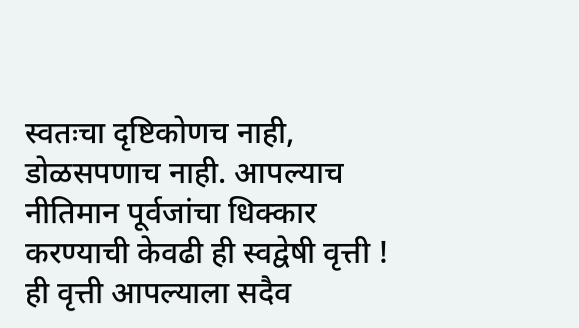स्वतःचा दृष्टिकोणच नाही, डोळसपणाच नाही. आपल्याच नीतिमान पूर्वजांचा धिक्कार करण्याची केवढी ही स्वद्वेषी वृत्ती ! ही वृत्ती आपल्याला सदैव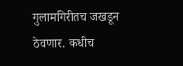गुलामगिरीतच जखडून ठेवणार. कधीच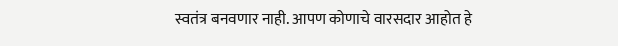स्वतंत्र बनवणार नाही. आपण कोणाचे वारसदार आहोत हे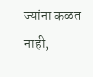ज्यांना कळत नाही,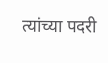त्यांच्या पदरी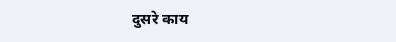दुसरे काय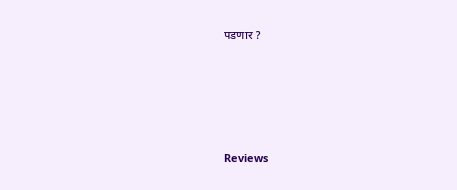पडणार ?






Reviews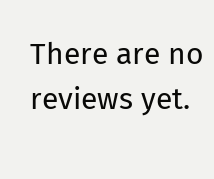There are no reviews yet.